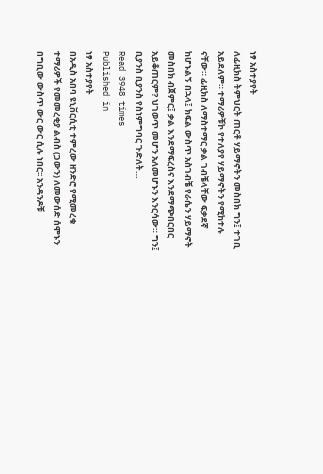ነፃ አስተያየት
ለፊዚክስ ትምህርት ጠርቶ ሃይማኖትን መስበክ ግን፤ ተገቢ አይደለም። ተማሪዎቹኮ የተለያየ ሃይማኖትን የሚከተሉ ናቸው። ፊዚክስ ለማስተማር ቃል ገብቼላቸው ፍቃደኛ ከሆኑልኝ በኋላ፤ ክፍል ውስጥ አስገብቼ የራሴን ሃይማኖት መስበክ ብጀምር፤ ቃል እንደማፍረስና እንደማጭበርበር አይቆጠርም? ህገወጥ መሆን አለመሆኑን እንርሳው። ግን፤ ቢያንስ ቢያንስ የስነምግባር ጉድለት…
Read 3948 times
Published in
ነፃ አስተያየት
በአዲስ አበባ ዩኒቨርሲቲ ተምረው ዘንድሮ የሚመረቁ ተማሪዎች የመመረቂያ ልብስ (ጋውን) ለመውሰድ ሰሞኑን በግቢው ውስጥ ውር ውር ሲሉ ነበር፡፡ አንዳንዶቹ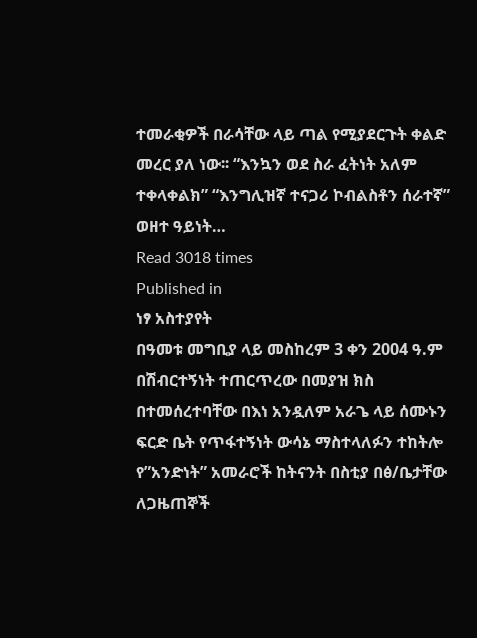ተመራቂዎች በራሳቸው ላይ ጣል የሚያደርጉት ቀልድ መረር ያለ ነው፡፡ “እንኳን ወደ ስራ ፈትነት አለም ተቀላቀልክ” “እንግሊዝኛ ተናጋሪ ኮብልስቶን ሰራተኛ” ወዘተ ዓይነት…
Read 3018 times
Published in
ነፃ አስተያየት
በዓመቱ መግቢያ ላይ መስከረም 3 ቀን 2004 ዓ.ም በሽብርተኝነት ተጠርጥረው በመያዝ ክስ በተመሰረተባቸው በእነ አንዷለም አራጌ ላይ ሰሙኑን ፍርድ ቤት የጥፋተኝነት ውሳኔ ማስተላለፉን ተከትሎ የ”አንድነት” አመራሮች ከትናንት በስቲያ በፅ/ቤታቸው ለጋዜጠኞች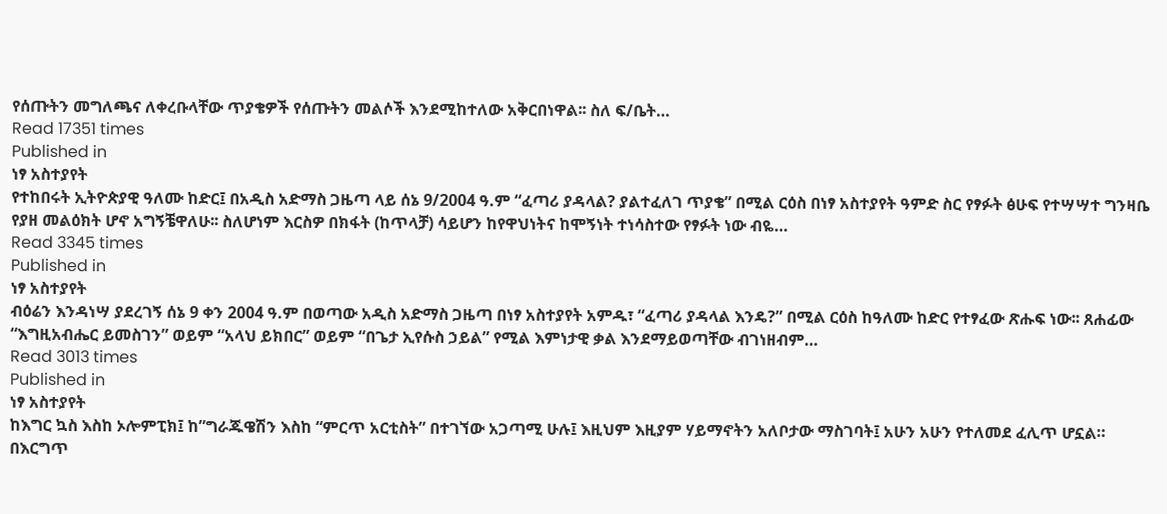የሰጡትን መግለጫና ለቀረቡላቸው ጥያቄዎች የሰጡትን መልሶች እንደሚከተለው አቅርበነዋል፡፡ ስለ ፍ/ቤት…
Read 17351 times
Published in
ነፃ አስተያየት
የተከበሩት ኢትዮጵያዊ ዓለሙ ከድር፤ በአዲስ አድማስ ጋዜጣ ላይ ሰኔ 9/2004 ዓ.ም “ፈጣሪ ያዳላል? ያልተፈለገ ጥያቄ” በሚል ርዕስ በነፃ አስተያየት ዓምድ ስር የፃፉት ፅሁፍ የተሣሣተ ግንዛቤ የያዘ መልዕክት ሆኖ አግኝቼዋለሁ፡፡ ስለሆነም እርስዎ በክፋት (ከጥላቻ) ሳይሆን ከየዋህነትና ከሞኝነት ተነሳስተው የፃፉት ነው ብዬ…
Read 3345 times
Published in
ነፃ አስተያየት
ብዕሬን እንዳነሣ ያደረገኝ ሰኔ 9 ቀን 2004 ዓ.ም በወጣው አዲስ አድማስ ጋዜጣ በነፃ አስተያየት አምዱ፣ “ፈጣሪ ያዳላል እንዴ?” በሚል ርዕስ ከዓለሙ ከድር የተፃፈው ጽሑፍ ነው፡፡ ጸሐፊው “እግዚአብሔር ይመስገን” ወይም “አላህ ይክበር” ወይም “በጌታ ኢየሱስ ኃይል” የሚል እምነታዊ ቃል እንደማይወጣቸው ብገነዘብም…
Read 3013 times
Published in
ነፃ አስተያየት
ከእግር ኳስ እስከ ኦሎምፒክ፤ ከ”ግራጁዌሽን እስከ “ምርጥ አርቲስት” በተገኘው አጋጣሚ ሁሉ፤ እዚህም እዚያም ሃይማኖትን አለቦታው ማስገባት፤ አሁን አሁን የተለመደ ፈሊጥ ሆኗል። በእርግጥ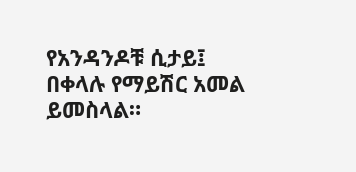የአንዳንዶቹ ሲታይ፤ በቀላሉ የማይሽር አመል ይመስላል።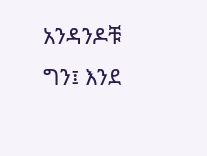አንዳንዶቹ ግን፤ እንደ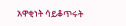አዋቂነት ሳይቆጥሩት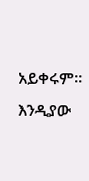አይቀሩም። እንዲያው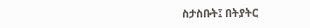ስታስቡት፤ በትያትር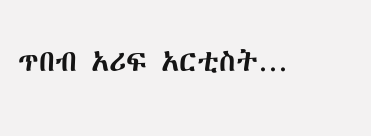ጥበብ አሪፍ አርቲስት…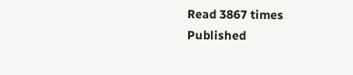Read 3867 times
Published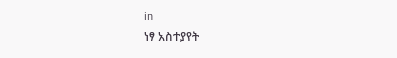in
ነፃ አስተያየት